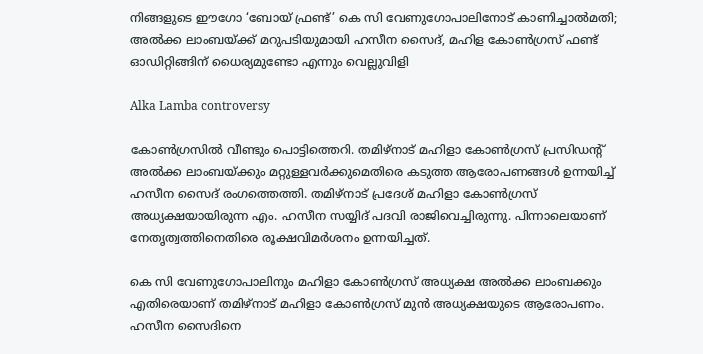നിങ്ങളുടെ ഈഗോ ‘ബോയ് ഫ്രണ്ട്’ കെ സി വേണുഗോപാലിനോട് കാണിച്ചാൽമതി; അൽക്ക ലാംബയ്ക്ക് മറുപടിയുമായി ഹസീന സൈദ്, മഹിള കോൺഗ്രസ് ഫണ്ട് ഓഡിറ്റിങ്ങിന് ധൈര്യമുണ്ടോ എന്നും വെല്ലുവിളി

Alka Lamba controversy

കോൺഗ്രസിൽ വീണ്ടും പൊട്ടിത്തെറി. തമിഴ്‌നാട് മഹിളാ കോൺഗ്രസ് പ്രസിഡന്റ് അൽക്ക ലാംബയ്ക്കും മറ്റുള്ളവർക്കുമെതിരെ കടുത്ത ആരോപണങ്ങൾ ഉന്നയിച്ച് ഹസീന സൈദ് രംഗത്തെത്തി. തമിഴ്‌നാട് പ്രദേശ് മഹിളാ കോൺഗ്രസ് അധ്യക്ഷയായിരുന്ന എം. ഹസീന സയ്യിദ് പദവി രാജിവെച്ചിരുന്നു. പിന്നാലെയാണ് നേതൃത്വത്തിനെതിരെ രൂക്ഷവിമർശനം ഉന്നയിച്ചത്.

കെ സി വേണുഗോപാലിനും മഹിളാ കോൺഗ്രസ് അധ്യക്ഷ അൽക്ക ലാംബക്കും എതിരെയാണ് തമിഴ്നാട് മഹിളാ കോൺഗ്രസ് മുൻ അധ്യക്ഷയുടെ ആരോപണം. ഹസീന സൈദിനെ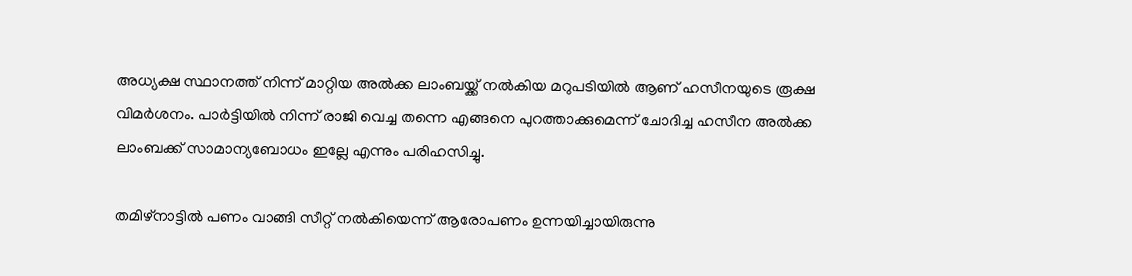അധ്യക്ഷ സ്ഥാനത്ത് നിന്ന് മാറ്റിയ അൽക്ക ലാംബയ്ക്ക് നൽകിയ മറുപടിയിൽ ആണ് ഹസീനയുടെ രൂക്ഷ വിമർശനം. പാർട്ടിയിൽ നിന്ന് രാജി വെച്ച തന്നെ എങ്ങനെ പുറത്താക്കുമെന്ന് ചോദിച്ച ഹസീന അൽക്ക ലാംബക്ക് സാമാന്യബോധം ഇല്ലേ എന്നും പരിഹസിച്ചു.

തമിഴ്നാട്ടിൽ പണം വാങ്ങി സീറ്റ് നൽകിയെന്ന് ആരോപണം ഉന്നയിച്ചായിരുന്നു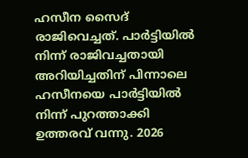ഹസീന സൈദ് രാജിവെച്ചത്. പാർട്ടിയിൽ നിന്ന് രാജിവച്ചതായി അറിയിച്ചതിന് പിന്നാലെ ഹസീനയെ പാർട്ടിയിൽ നിന്ന് പുറത്താക്കി ഉത്തരവ് വന്നു. 2026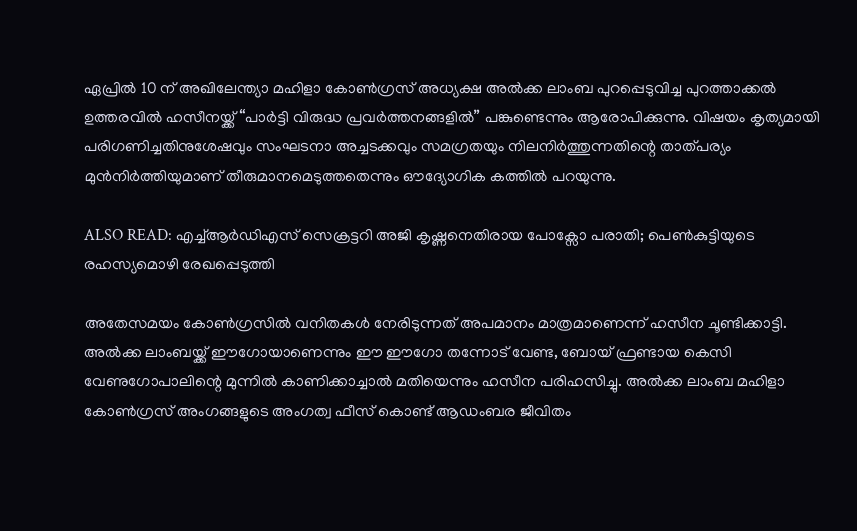ഏപ്രിൽ 10 ന് അഖിലേന്ത്യാ മഹിളാ കോൺഗ്രസ് അധ്യക്ഷ അൽക്ക ലാംബ പുറപ്പെടുവിച്ച പുറത്താക്കൽ ഉത്തരവിൽ ഹസീനയ്ക്ക് “പാർട്ടി വിരുദ്ധ പ്രവർത്തനങ്ങളിൽ” പങ്കുണ്ടെന്നും ആരോപിക്കുന്നു. വിഷയം കൃത്യമായി പരിഗണിച്ചതിനുശേഷവും സംഘടനാ അച്ചടക്കവും സമഗ്രതയും നിലനിർത്തുന്നതിന്റെ താത്പര്യം മുൻനിർത്തിയുമാണ് തീരുമാനമെടുത്തതെന്നും ഔദ്യോഗിക കത്തിൽ പറയുന്നു.

ALSO READ: എച്ച്ആർഡിഎസ് സെക്രട്ടറി അജി കൃഷ്ണനെതിരായ പോക്സോ പരാതി; പെൺകുട്ടിയുടെ രഹസ്യമൊഴി രേഖപ്പെടുത്തി

അതേസമയം കോൺഗ്രസിൽ വനിതകൾ നേരിടുന്നത് അപമാനം മാത്രമാണെന്ന് ഹസീന ചൂണ്ടിക്കാട്ടി. അൽക്ക ലാംബയ്ക്ക് ഈഗോയാണെന്നും ഈ ഈഗോ തന്നോട് വേണ്ട, ബോയ് ഫ്രണ്ടായ കെസി വേണുഗോപാലിന്റെ മുന്നിൽ കാണിക്കാച്ചാൽ മതിയെന്നും ഹസീന പരിഹസിച്ചു. അൽക്ക ലാംബ മഹിളാ കോൺഗ്രസ് അംഗങ്ങളുടെ അംഗത്വ ഫീസ് കൊണ്ട് ആഡംബര ജീവിതം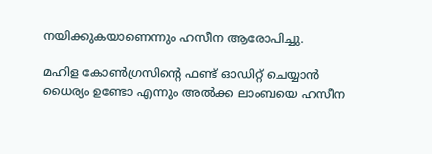നയിക്കുകയാണെന്നും ഹസീന ആരോപിച്ചു.

മഹിള കോൺഗ്രസിന്റെ ഫണ്ട് ഓഡിറ്റ് ചെയ്യാൻ ധൈര്യം ഉണ്ടോ എന്നും അൽക്ക ലാംബയെ ഹസീന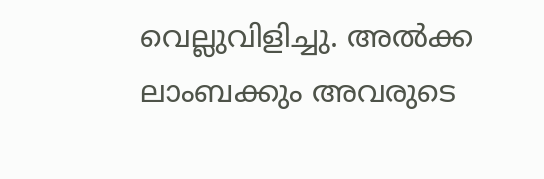വെല്ലുവിളിച്ചു. അൽക്ക ലാംബക്കും അവരുടെ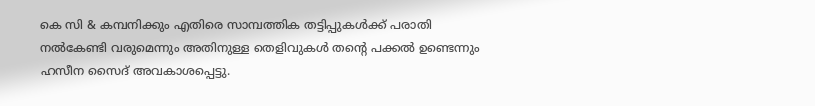കെ സി & കമ്പനിക്കും എതിരെ സാമ്പത്തിക തട്ടിപ്പുകൾക്ക് പരാതി നൽകേണ്ടി വരുമെന്നും അതിനുള്ള തെളിവുകൾ തന്റെ പക്കൽ ഉണ്ടെന്നും ഹസീന സൈദ് അവകാശപ്പെട്ടു.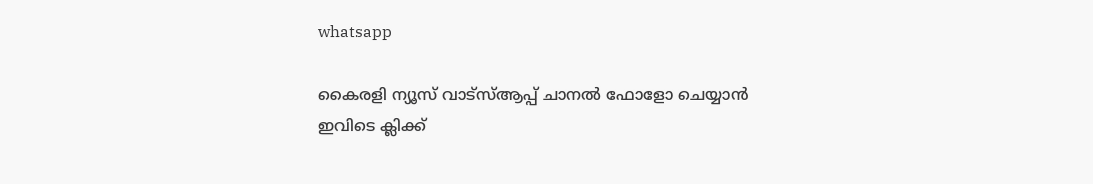whatsapp

കൈരളി ന്യൂസ് വാട്‌സ്ആപ്പ് ചാനല്‍ ഫോളോ ചെയ്യാന്‍ ഇവിടെ ക്ലിക്ക്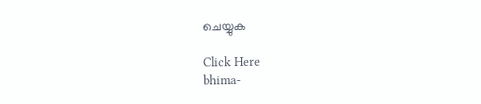ചെയ്യുക

Click Here
bhima-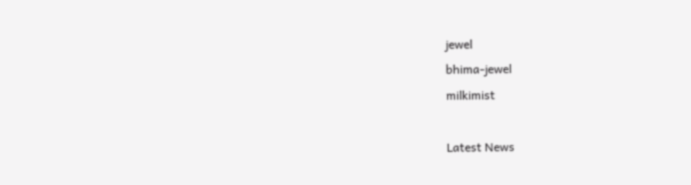jewel
bhima-jewel
milkimist

Latest News